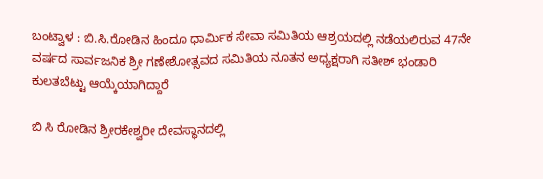ಬಂಟ್ವಾಳ : ಬಿ.ಸಿ.ರೋಡಿನ ಹಿಂದೂ ಧಾರ್ಮಿಕ ಸೇವಾ ಸಮಿತಿಯ ಆಶ್ರಯದಲ್ಲಿ ನಡೆಯಲಿರುವ 47ನೇ ವರ್ಷದ ಸಾರ್ವಜನಿಕ ಶ್ರೀ ಗಣೇಶೋತ್ಸವದ ಸಮಿತಿಯ ನೂತನ ಅಧ್ಯಕ್ಷರಾಗಿ ಸತೀಶ್ ಭಂಡಾರಿ ಕುಲತಬೆಟ್ಟು ಆಯ್ಕೆಯಾಗಿದ್ದಾರೆ

ಬಿ ಸಿ ರೋಡಿನ ಶ್ರೀರಕೇಶ್ವರೀ ದೇವಸ್ಥಾನದಲ್ಲಿ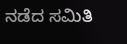ನಡೆದ ಸಮಿತಿ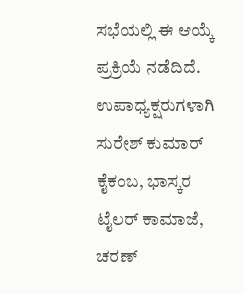ಸಭೆಯಲ್ಲಿ ಈ ಆಯ್ಕೆ ಪ್ರಕ್ರಿಯೆ ನಡೆದಿದೆ. ಉಪಾಧ್ಯಕ್ಷರುಗಳಾಗಿ ಸುರೇಶ್ ಕುಮಾರ್ ಕೈಕಂಬ, ಭಾಸ್ಕರ ಟೈಲರ್ ಕಾಮಾಜೆ, ಚರಣ್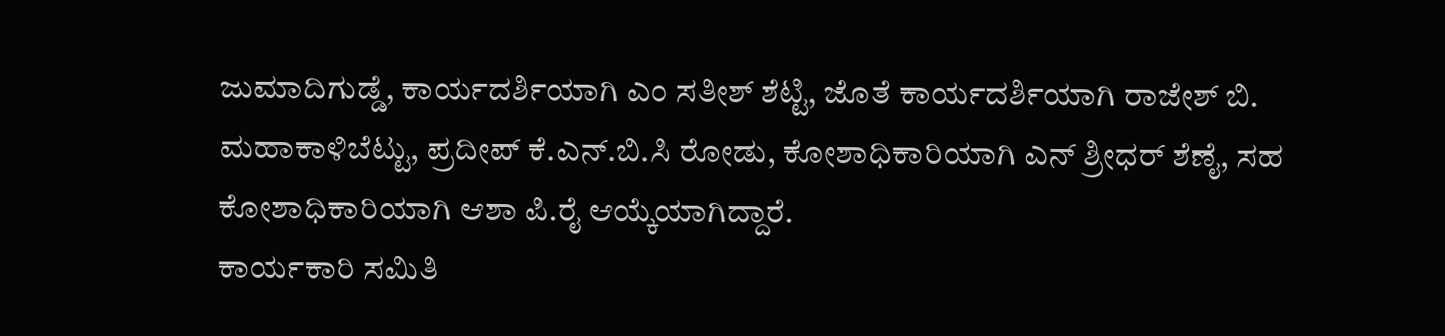ಜುಮಾದಿಗುಡ್ಡೆ, ಕಾರ್ಯದರ್ಶಿಯಾಗಿ ಎಂ ಸತೀಶ್ ಶೆಟ್ಟಿ, ಜೊತೆ ಕಾರ್ಯದರ್ಶಿಯಾಗಿ ರಾಜೇಶ್ ಬಿ. ಮಹಾಕಾಳಿಬೆಟ್ಟು, ಪ್ರದೀಪ್ ಕೆ.ಎನ್.ಬಿ.ಸಿ ರೋಡು, ಕೋಶಾಧಿಕಾರಿಯಾಗಿ ಎನ್ ಶ್ರೀಧರ್ ಶೆಣೈ, ಸಹ ಕೋಶಾಧಿಕಾರಿಯಾಗಿ ಆಶಾ ಪಿ.ರೈ ಆಯ್ಕೆಯಾಗಿದ್ದಾರೆ.
ಕಾರ್ಯಕಾರಿ ಸಮಿತಿ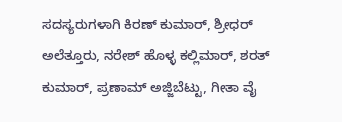ಸದಸ್ಯರುಗಳಾಗಿ ಕಿರಣ್ ಕುಮಾರ್, ಶ್ರೀಧರ್ ಅಲೆತ್ತೂರು, ನರೇಶ್ ಹೊಳ್ಳ ಕಲ್ಲಿಮಾರ್, ಶರತ್ ಕುಮಾರ್, ಪ್ರಣಾಮ್ ಅಜ್ಜಿಬೆಟ್ಟು, ಗೀತಾ ವೈ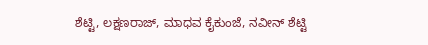ಶೆಟ್ಟಿ, ಲಕ್ಷಣರಾಜ್, ಮಾಧವ ಕೈಕುಂಜೆ, ನವೀನ್ ಶೆಟ್ಟಿ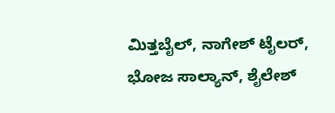ಮಿತ್ತಬೈಲ್, ನಾಗೇಶ್ ಟೈಲರ್, ಭೋಜ ಸಾಲ್ಯಾನ್, ಶೈಲೇಶ್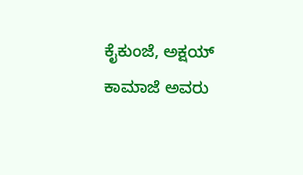ಕೈಕುಂಜೆ, ಅಕ್ಷಯ್ ಕಾಮಾಜೆ ಅವರು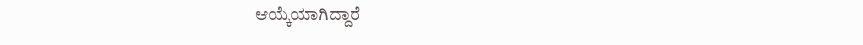ಆಯ್ಕೆಯಾಗಿದ್ದಾರೆ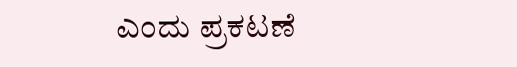ಎಂದು ಪ್ರಕಟಣೆ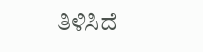ತಿಳಿಸಿದೆ